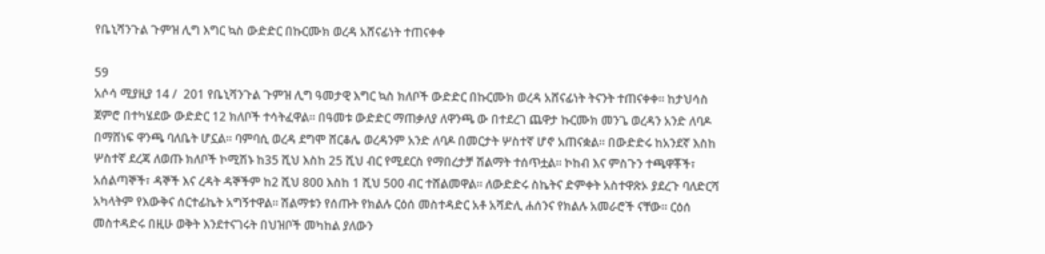የቤኒሻንጉል ጉምዝ ሊግ እግር ኳስ ውድድር በኩርሙክ ወረዳ አሸናፊነት ተጠናቀቀ

59
አሶሳ ሚያዚያ 14 /  201 የቤኒሻንጉል ጉምዝ ሊግ ዓመታዊ እግር ኳስ ክለቦች ውድድር በኩርሙክ ወረዳ አሸናፊነት ትናንት ተጠናቀቀ፡፡ ከታህሳስ ጀምሮ በተካሄደው ውድድር 12 ክለቦች ተሳትፈዋል፡፡ በዓመቱ ውድድር ማጠቃለያ ለዋንጫ ው በተደረገ ጨዋታ ኩርሙክ መንጌ ወረዳን አንድ ለባዶ በማሸነፍ ዋንጫ ባለቤት ሆኗል። ባምባሲ ወረዳ ደግሞ ሸርቆሌ ወረዳንም አንድ ለባዶ በመርታት ሦስተኛ ሆኖ አጠናቋል። በውድድሩ ከአንደኛ እስከ ሦስተኛ ደረጃ ለወጡ ክለቦች ኮሚሽኑ ከ35 ሺህ እስከ 25 ሺህ ብር የሚደርስ የማበረታቻ ሽልማት ተሰጥቷል፡፡ ኮከብ እና ምስጉን ተጫዋቾች፣ አሰልጣኞች፣ ዳኞች እና ረዳት ዳኞችም ከ2 ሺህ 800 እስከ 1 ሺህ 500 ብር ተሸልመዋል፡፡ ለውድድሩ ስኬትና ድምቀት አስተዋጽኦ ያደረጉ ባለድርሻ አካላትም የእውቅና ሰርተፊኬት አግኝተዋል፡፡ ሽልማቱን የሰጡት የክልሉ ርዕሰ መስተዳድር አቶ አሻድሊ ሐሰንና የክልሉ አመራሮች ናቸው፡፡ ርዕሰ መስተዳድሩ በዚሁ ወቅት እንደተናገሩት በህዝቦች መካከል ያለውን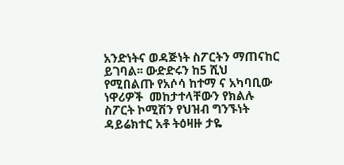አንድነትና ወዳጅነት ስፖርትን ማጠናከር ይገባል፡፡ ውድድሩን ከ5 ሺህ የሚበልጡ የአሶሳ ከተማ ና አካባቢው ነዋሪዎች  መከታተላቸውን የክልሉ ስፖርት ኮሚሽን የህዝብ ግንኙነት ዳይሬክተር አቶ ትዕዛዙ ታዬ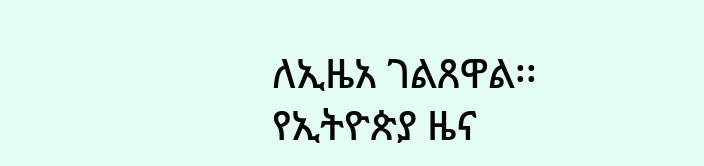ለኢዜአ ገልጸዋል፡፡
የኢትዮጵያ ዜና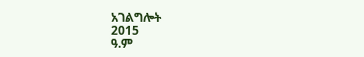አገልግሎት
2015
ዓ.ም